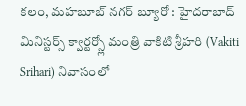కలం, మహబూబ్ నగర్ బ్యూరో : హైదరాబాద్ మినిస్టర్స్ క్వార్టర్స్లో మంత్రి వాకిటి శ్రీహరి (Vakiti Srihari) నివాసంలో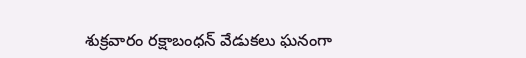శుక్రవారం రక్షాబంధన్ వేడుకలు ఘనంగా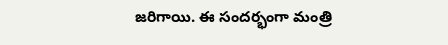జరిగాయి. ఈ సందర్భంగా మంత్రి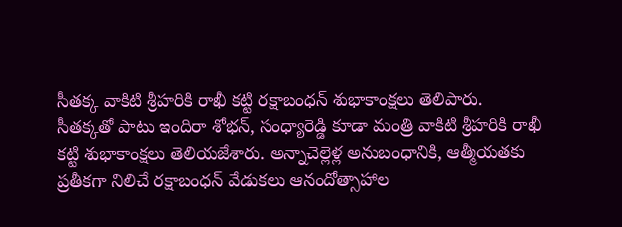సీతక్క వాకిటి శ్రీహరికి రాఖీ కట్టి రక్షాబంధన్ శుభాకాంక్షలు తెలిపారు.
సీతక్కతో పాటు ఇందిరా శోభన్, సంధ్యారెడ్డి కూడా మంత్రి వాకిటి శ్రీహరికి రాఖీ కట్టి శుభాకాంక్షలు తెలియజేశారు. అన్నాచెల్లెళ్ల అనుబంధానికి, ఆత్మీయతకు ప్రతీకగా నిలిచే రక్షాబంధన్ వేడుకలు ఆనందోత్సాహాల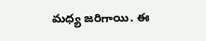మధ్య జరిగాయి. ఈ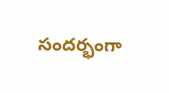సందర్భంగా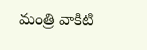మంత్రి వాకిటి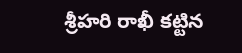శ్రీహరి రాఖీ కట్టిన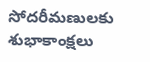సోదరీమణులకు శుభాకాంక్షలు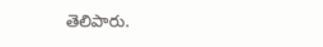తెలిపారు.